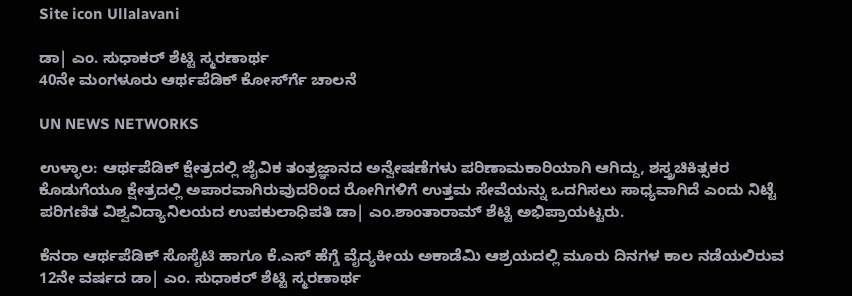Site icon Ullalavani

ಡಾ| ಎಂ. ಸುಧಾಕರ್ ಶೆಟ್ಟಿ ಸ್ಮರಣಾರ್ಥ
40ನೇ ಮಂಗಳೂರು ಆರ್ಥಪೆಡಿಕ್ ಕೋರ್ಸ್‍ಗೆ ಚಾಲನೆ

UN NEWS NETWORKS

ಉಳ್ಳಾಲ: ಆರ್ಥಪೆಡಿಕ್ ಕ್ಷೇತ್ರದಲ್ಲಿ ಜೈವಿಕ ತಂತ್ರಜ್ಞಾನದ ಅನ್ವೇಷಣೆಗಳು ಪರಿಣಾಮಕಾರಿಯಾಗಿ ಆಗಿದ್ದು, ಶಸ್ತ್ರಚಿಕಿತ್ಸಕರ ಕೊಡುಗೆಯೂ ಕ್ಷೇತ್ರದಲ್ಲಿ ಅಪಾರವಾಗಿರುವುದರಿಂದ ರೋಗಿಗಳಿಗೆ ಉತ್ತಮ ಸೇವೆಯನ್ನು ಒದಗಿಸಲು ಸಾಧ್ಯವಾಗಿದೆ ಎಂದು ನಿಟ್ಟೆ ಪರಿಗಣಿತ ವಿಶ್ವವಿದ್ಯಾನಿಲಯದ ಉಪಕುಲಾಧಿಪತಿ ಡಾ| ಎಂ.ಶಾಂತಾರಾಮ್ ಶೆಟ್ಟಿ ಅಭಿಪ್ರಾಯಟ್ಟರು.

ಕೆನರಾ ಆರ್ಥಪೆಡಿಕ್ ಸೊಸೈಟಿ ಹಾಗೂ ಕೆ.ಎಸ್ ಹೆಗ್ಡೆ ವೈದ್ಯಕೀಯ ಅಕಾಡೆಮಿ ಆಶ್ರಯದಲ್ಲಿ ಮೂರು ದಿನಗಳ ಕಾಲ ನಡೆಯಲಿರುವ 12ನೇ ವರ್ಷದ ಡಾ| ಎಂ. ಸುಧಾಕರ್ ಶೆಟ್ಟಿ ಸ್ಮರಣಾರ್ಥ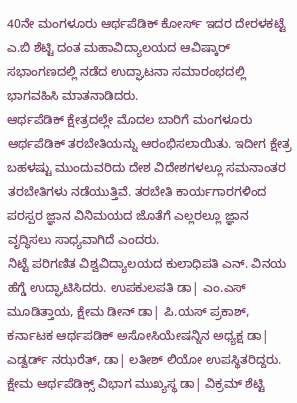40ನೇ ಮಂಗಳೂರು ಆರ್ಥಪೆಡಿಕ್ ಕೋರ್ಸ್ ಇದರ ದೇರಳಕಟ್ಟೆ ಎ.ಬಿ ಶೆಟ್ಟಿ ದಂತ ಮಹಾವಿದ್ಯಾಲಯದ ಆವಿಷ್ಕಾರ್ ಸಭಾಂಗಣದಲ್ಲಿ ನಡೆದ ಉದ್ಘಾಟನಾ ಸಮಾರಂಭದಲ್ಲಿ ಭಾಗವಹಿಸಿ ಮಾತನಾಡಿದರು.
ಆರ್ಥಪೆಡಿಕ್ ಕ್ಷೇತ್ರದಲ್ಲೇ ಮೊದಲ ಬಾರಿಗೆ ಮಂಗಳೂರು ಆರ್ಥಪೆಡಿಕ್ ತರಬೇತಿಯನ್ನು ಆರಂಭಿಸಲಾಯಿತು. ಇದೀಗ ಕ್ಷೇತ್ರ ಬಹಳಷ್ಟು ಮುಂದುವರಿದು ದೇಶ ವಿದೇಶಗಳಲ್ಲೂ ಸಮನಾಂತರ ತರಬೇತಿಗಳು ನಡೆಯುತ್ತಿವೆ. ತರಬೇತಿ ಕಾರ್ಯಗಾರಗಳಿಂದ ಪರಸ್ಪರ ಜ್ಞಾನ ವಿನಿಮಯದ ಜೊತೆಗೆ ಎಲ್ಲರಲ್ಲೂ ಜ್ಞಾನ ವೃದ್ಧಿಸಲು ಸಾಧ್ಯವಾಗಿದೆ ಎಂದರು.
ನಿಟ್ಟೆ ಪರಿಗಣಿತ ವಿಶ್ವವಿದ್ಯಾಲಯದ ಕುಲಾಧಿಪತಿ ಎನ್. ವಿನಯ ಹೆಗ್ಡೆ ಉದ್ಘಾಟಿಸಿದರು. ಉಪಕುಲಪತಿ ಡಾ| ಎಂ.ಎಸ್ ಮೂಡಿತ್ತಾಯ, ಕ್ಷೇಮ ಡೀನ್ ಡಾ| ಪಿ.ಯಸ್ ಪ್ರಕಾಶ್, ಕರ್ನಾಟಕ ಆರ್ಥಪಡಿಕ್ ಅಸೋಸಿಯೇಷನ್ನಿನ ಅಧ್ಯಕ್ಷ ಡಾ| ಎಡ್ವರ್ಡ್ ನಝರೆತ್, ಡಾ| ಲತೀಶ್ ಲಿಯೋ ಉಪಸ್ಥಿತರಿದ್ದರು.
ಕ್ಷೇಮ ಆರ್ಥಪೆಡಿಕ್ಸ್ ವಿಭಾಗ ಮುಖ್ಯಸ್ಥ ಡಾ| ವಿಕ್ರಮ್ ಶೆಟ್ಟಿ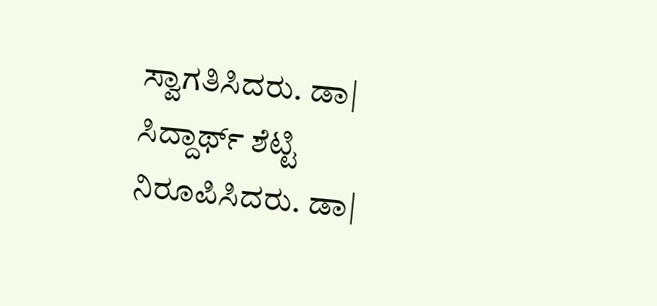ಸ್ವಾಗತಿಸಿದರು. ಡಾ| ಸಿದ್ದಾರ್ಥ್ ಶೆಟ್ಟಿ ನಿರೂಪಿಸಿದರು. ಡಾ|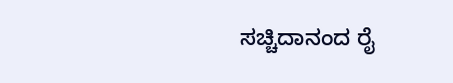ಸಚ್ಚಿದಾನಂದ ರೈ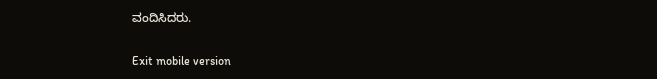ವಂದಿಸಿದರು.

Exit mobile version